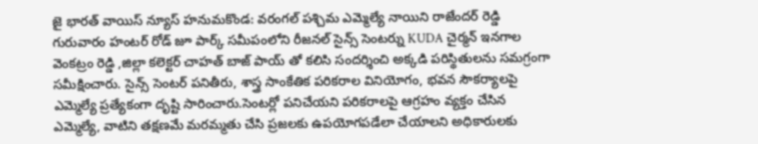జై భారత్ వాయిస్ న్యూస్ హనుమకొండ: వరంగల్ పశ్చిమ ఎమ్మెల్యే నాయిని రాజేందర్ రెడ్డి గురువారం హంటర్ రోడ్ జూ పార్క్ సమీపంలోని రీజనల్ సైన్స్ సెంటర్ను KUDA చైర్మన్ ఇనగాల వెంకట్రం రెడ్డి ,జిల్లా కలెక్టర్ చాహత్ బాజ్ పాయ్ తో కలిసి సందర్శించి అక్కడి పరిస్థితులను సమగ్రంగా సమీక్షించారు. సైన్స్ సెంటర్ పనితీరు, శాస్త్ర సాంకేతిక పరికరాల వినియోగం, భవన సౌకర్యాలపై ఎమ్మెల్యే ప్రత్యేకంగా దృష్టి సారించారు.సెంటర్లో పనిచేయని పరికరాలపై ఆగ్రహం వ్యక్తం చేసిన ఎమ్మెల్యే, వాటిని తక్షణమే మరమ్మతు చేసి ప్రజలకు ఉపయోగపడేలా చేయాలని అధికారులకు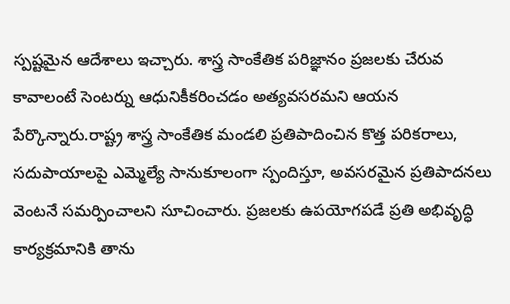స్పష్టమైన ఆదేశాలు ఇచ్చారు. శాస్త్ర సాంకేతిక పరిజ్ఞానం ప్రజలకు చేరువ కావాలంటే సెంటర్ను ఆధునికీకరించడం అత్యవసరమని ఆయన పేర్కొన్నారు.రాష్ట్ర శాస్త్ర సాంకేతిక మండలి ప్రతిపాదించిన కొత్త పరికరాలు, సదుపాయాలపై ఎమ్మెల్యే సానుకూలంగా స్పందిస్తూ, అవసరమైన ప్రతిపాదనలు వెంటనే సమర్పించాలని సూచించారు. ప్రజలకు ఉపయోగపడే ప్రతి అభివృద్ధి కార్యక్రమానికి తాను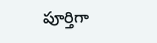పూర్తిగా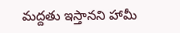మద్దతు ఇస్తానని హామీ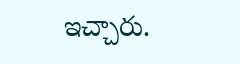ఇచ్చారు.